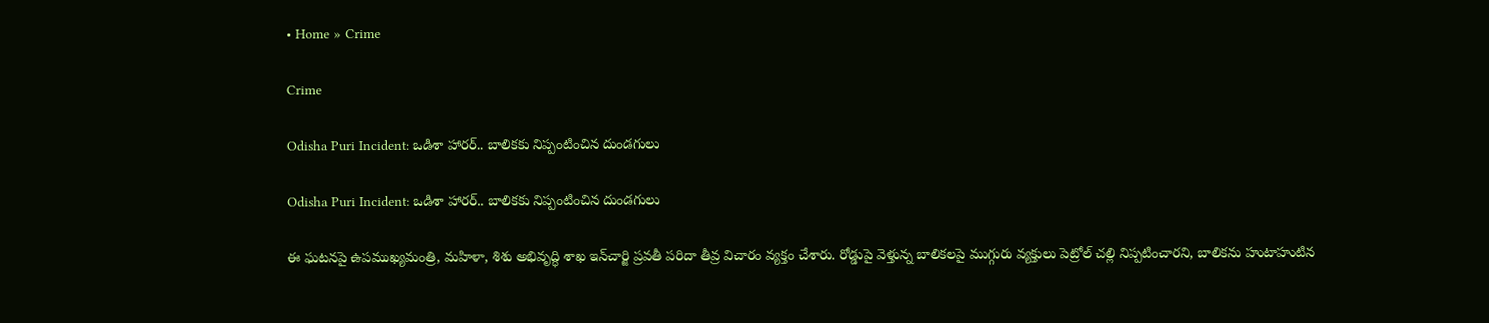• Home » Crime

Crime

Odisha Puri Incident: ఒడిశా హారర్.. బాలికకు నిప్పంటించిన దుండగులు

Odisha Puri Incident: ఒడిశా హారర్.. బాలికకు నిప్పంటించిన దుండగులు

ఈ ఘటనపై ఉపముఖ్యమంత్రి, మహిళా, శిశు అభివృద్ధి శాఖ ఇన్‌చార్జి ప్రవతీ పరిదా తీవ్ర విచారం వ్యక్తం చేశారు. రోడ్డుపై వెళ్తున్న బాలికలపై ముగ్గురు వ్యక్తులు పెట్రోల్ చల్లి నిప్పటించారని, బాలికను హుటాహుటిన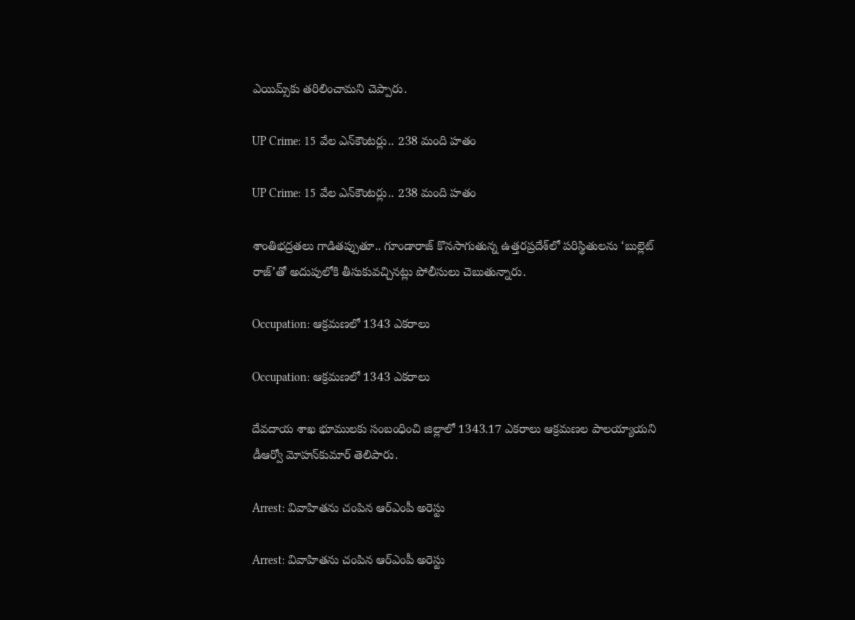ఎయిమ్స్‌కు తరిలించామని చెప్పారు.

UP Crime: 15 వేల ఎన్‌కౌంటర్లు.. 238 మంది హతం

UP Crime: 15 వేల ఎన్‌కౌంటర్లు.. 238 మంది హతం

శాంతిభద్రతలు గాడితప్పుతూ.. గూండారాజ్‌ కొనసాగుతున్న ఉత్తరప్రదేశ్‌లో పరిస్థితులను ‘బుల్లెట్‌ రాజ్‌’తో అదుపులోకి తీసుకువచ్చినట్లు పోలీసులు చెబుతున్నారు.

Occupation: ఆక్రమణలో 1343 ఎకరాలు

Occupation: ఆక్రమణలో 1343 ఎకరాలు

దేవదాయ శాఖ భూములకు సంబంధించి జిల్లాలో 1343.17 ఎకరాలు ఆక్రమణల పాలయ్యాయని డీఆర్వో మోహన్‌కుమార్‌ తెలిపారు.

Arrest: వివాహితను చంపిన ఆర్‌ఎంపీ అరెస్టు

Arrest: వివాహితను చంపిన ఆర్‌ఎంపీ అరెస్టు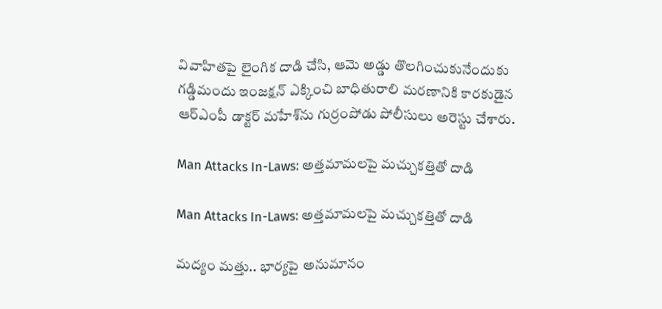వివాహితపై లైంగిక దాడి చేసి, ఆమె అడ్డు తొలగించుకునేందుకు గడ్డిమందు ఇంజక్షన్‌ ఎక్కించి బాధితురాలి మరణానికి కారకుడైన ఆర్‌ఎంపీ డాక్టర్‌ మహేశ్‌ను గుర్రంపోడు పోలీసులు అరెస్టు చేశారు.

Man Attacks In-Laws: అత్తమామలపై మచ్చుకత్తితో దాడి

Man Attacks In-Laws: అత్తమామలపై మచ్చుకత్తితో దాడి

మద్యం మత్తు.. భార్యపై అనుమానం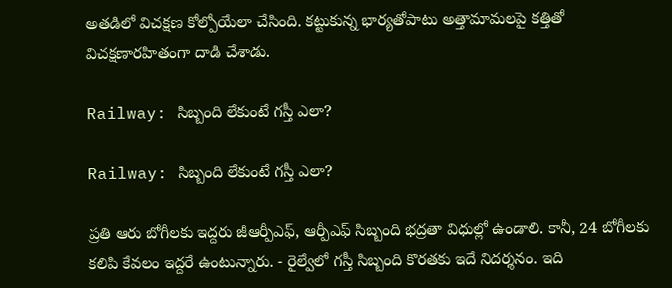అతడిలో విచక్షణ కోల్పోయేలా చేసింది. కట్టుకున్న భార్యతోపాటు అత్తామామలపై కత్తితో విచక్షణారహితంగా దాడి చేశాడు.

Railway: సిబ్బంది లేకుంటే గస్తీ ఎలా?

Railway: సిబ్బంది లేకుంటే గస్తీ ఎలా?

ప్రతి ఆరు బోగీలకు ఇద్దరు జీఆర్పీఎఫ్‌, ఆర్పీఎఫ్‌ సిబ్బంది భద్రతా విధుల్లో ఉండాలి. కానీ, 24 బోగీలకు కలిపి కేవలం ఇద్దరే ఉంటున్నారు. - రైల్వేలో గస్తీ సిబ్బంది కొరతకు ఇదే నిదర్శనం. ఇది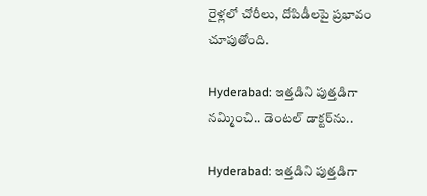రైళ్లలో చోరీలు, దోపిడీలపై ప్రభావం చూపుతోంది.

Hyderabad: ఇత్తడిని పుత్తడిగా నమ్మించి.. డెంటల్‌ డాక్టర్‌ను..

Hyderabad: ఇత్తడిని పుత్తడిగా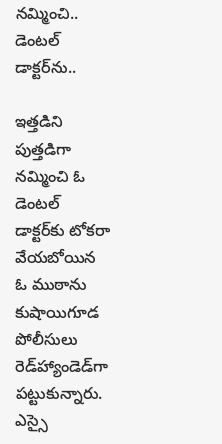నమ్మించి.. డెంటల్‌ డాక్టర్‌ను..

ఇత్తడిని పుత్తడిగా నమ్మించి ఓ డెంటల్‌ డాక్టర్‌కు టోకరా వేయబోయిన ఓ ముఠాను కుషాయిగూడ పోలీసులు రెడ్‌హ్యాండెడ్‌గా పట్టుకున్నారు. ఎస్సై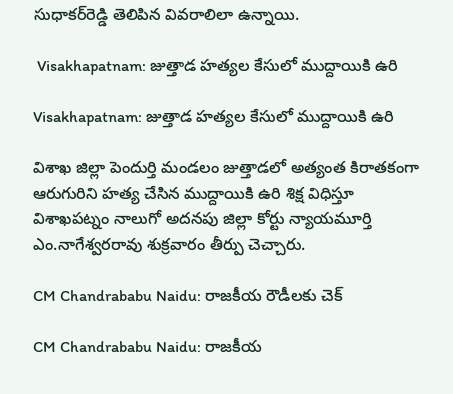సుధాకర్‌రెడ్డి తెలిపిన వివరాలిలా ఉన్నాయి.

 Visakhapatnam: జుత్తాడ హత్యల కేసులో ముద్దాయికి ఉరి

Visakhapatnam: జుత్తాడ హత్యల కేసులో ముద్దాయికి ఉరి

విశాఖ జిల్లా పెందుర్తి మండలం జుత్తాడలో అత్యంత కిరాతకంగా ఆరుగురిని హత్య చేసిన ముద్దాయికి ఉరి శిక్ష విధిస్తూ విశాఖపట్నం నాలుగో అదనపు జిల్లా కోర్టు న్యాయమూర్తి ఎం.నాగేశ్వరరావు శుక్రవారం తీర్పు చెచ్చారు.

CM Chandrababu Naidu: రాజకీయ రౌడీలకు చెక్‌

CM Chandrababu Naidu: రాజకీయ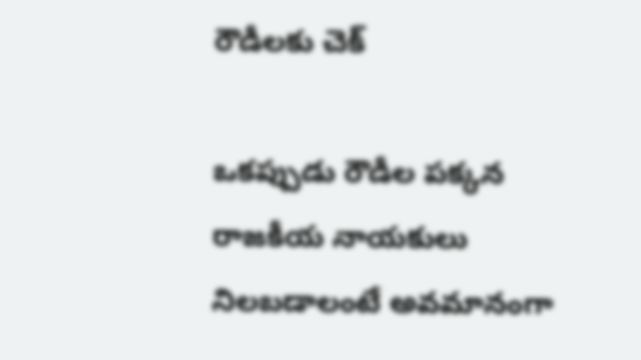రౌడీలకు చెక్‌

ఒకప్పుడు రౌడీల పక్కన రాజకీయ నాయకులు నిలబడాలంటే అవమానంగా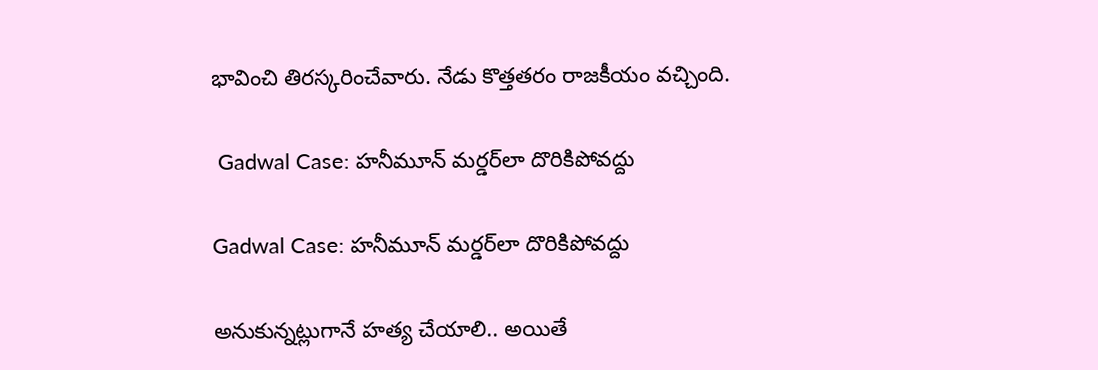భావించి తిరస్కరించేవారు. నేడు కొత్తతరం రాజకీయం వచ్చింది.

 Gadwal Case: హనీమూన్‌ మర్డర్‌లా దొరికిపోవద్దు

Gadwal Case: హనీమూన్‌ మర్డర్‌లా దొరికిపోవద్దు

అనుకున్నట్లుగానే హత్య చేయాలి.. అయితే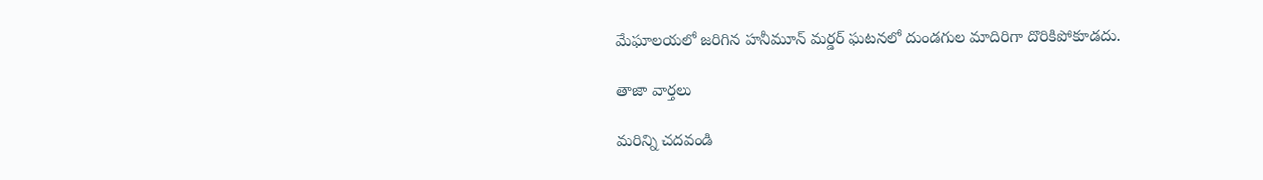మేఘాలయలో జరిగిన హనీమూన్‌ మర్డర్‌ ఘటనలో దుండగుల మాదిరిగా దొరికిపోకూడదు.

తాజా వార్తలు

మరిన్ని చదవండి